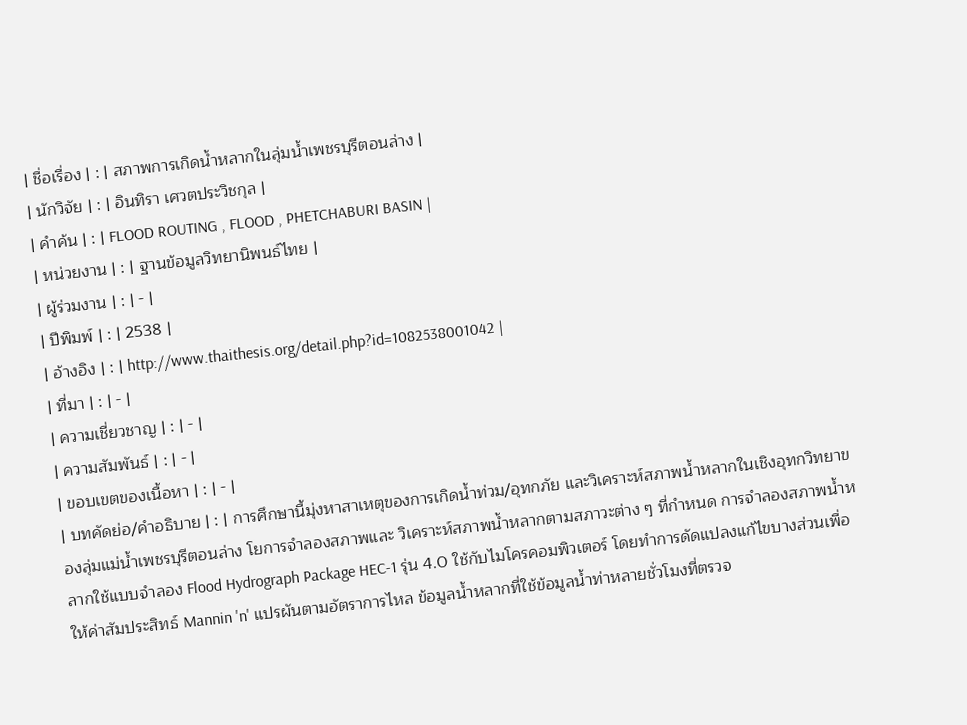| ชื่อเรื่อง | : | สภาพการเกิดน้ำหลากในลุ่มน้ำเพชรบุรีตอนล่าง |
| นักวิจัย | : | อินทิรา เศวตประวิชกุล |
| คำค้น | : | FLOOD ROUTING , FLOOD , PHETCHABURI BASIN |
| หน่วยงาน | : | ฐานข้อมูลวิทยานิพนธ์ไทย |
| ผู้ร่วมงาน | : | - |
| ปีพิมพ์ | : | 2538 |
| อ้างอิง | : | http://www.thaithesis.org/detail.php?id=1082538001042 |
| ที่มา | : | - |
| ความเชี่ยวชาญ | : | - |
| ความสัมพันธ์ | : | - |
| ขอบเขตของเนื้อหา | : | - |
| บทคัดย่อ/คำอธิบาย | : | การศึกษานี้มุ่งหาสาเหตุของการเกิดน้ำท่วม/อุทกภัย และวิเคราะห์สภาพน้ำหลากในเชิงอุทกวิทยาของลุ่มแม่น้ำเพชรบุรีตอนล่าง โยการจำลองสภาพและ วิเคราะห์สภาพน้ำหลากตามสภาวะต่าง ๆ ที่กำหนด การจำลองสภาพน้ำหลากใช้แบบจำลอง Flood Hydrograph Package HEC-1 รุ่น 4.0 ใช้กับไมโครคอมพิวเตอร์ โดยทำการดัดแปลงแก้ไขบางส่วนเพื่อให้ค่าสัมประสิทธ์ Mannin 'n' แปรผันตามอัตราการไหล ข้อมูลน้ำหลากที่ใช้ข้อมูลน้ำท่าหลายชั่วโมงที่ตรวจ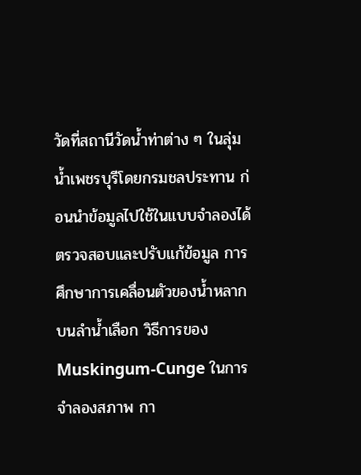วัดที่สถานีวัดน้ำท่าต่าง ๆ ในลุ่มน้ำเพชรบุรีโดยกรมชลประทาน ก่อนนำข้อมูลไปใช้ในแบบจำลองได้ตรวจสอบและปรับแก้ข้อมูล การศึกษาการเคลื่อนตัวของน้ำหลากบนลำน้ำเลือก วิธีการของ Muskingum-Cunge ในการจำลองสภาพ กา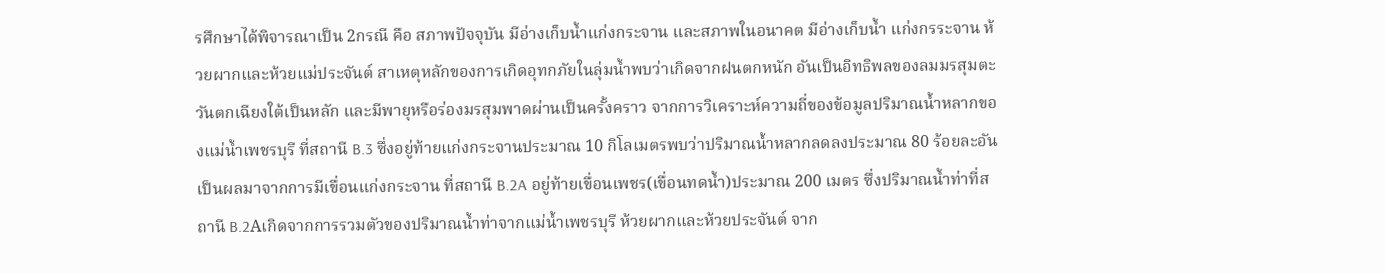รศึกษาได้พิจารณาเป็น 2กรณี คือ สภาพปัจจุบัน มีอ่างเก็บน้ำแก่งกระจาน และสภาพในอนาคต มีอ่างเก็บน้ำ แก่งกรระจาน ห้วยผากและห้วยแม่ประจันต์ สาเหตุหลักของการเกิดอุทกภัยในลุ่มน้ำพบว่าเกิดจากฝนตกหนัก อันเป็นอิทธิพลของลมมรสุมตะวันตกเฉียงใต้เป็นหลัก และมีพายุหรือร่องมรสุมพาดผ่านเป็นครั้งคราว จากการวิเคราะห์ความถี่ของข้อมูลปริมาณน้ำหลากของแม่น้ำเพชรบุรี ที่สถานี B.3 ซึ่งอยู่ท้ายแก่งกระจานประมาณ 10 กิโลเมตรพบว่าปริมาณน้ำหลากลดลงประมาณ 80 ร้อยละอันเป็นผลมาจากการมีเขื่อนแก่งกระจาน ที่สถานี B.2A อยู่ท้ายเขื่อนเพชร(เขื่อนทดน้ำ)ประมาณ 200 เมตร ซึ่งปริมาณน้ำท่าที่สถานี B.2Aเกิดจากการรวมตัวของปริมาณน้ำท่าจากแม่น้ำเพชรบุรี ห้วยผากและห้วยประจันต์ จาก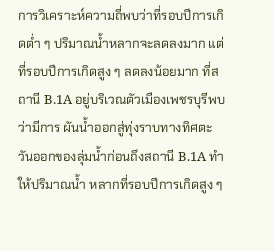การวิเคราะห์ความถี่พบว่าที่รอบปีการเกิดต่ำ ๆ ปริมาณน้ำหลากจะลดลงมาก แต่ที่รอบปีการเกิดสูง ๆ ลดลงน้อยมาก ที่สถานี B.1A อยู่บริเวณตัวเมืองเพชรบุรีพบว่ามีการ ผันน้ำออกสู่ทุ่งราบทางทิศตะวันออกของลุ่มน้ำก่อนถึงสถานี B.1A ทำให้ปริมาณน้ำ หลากที่รอบปีการเกิดสูง ๆ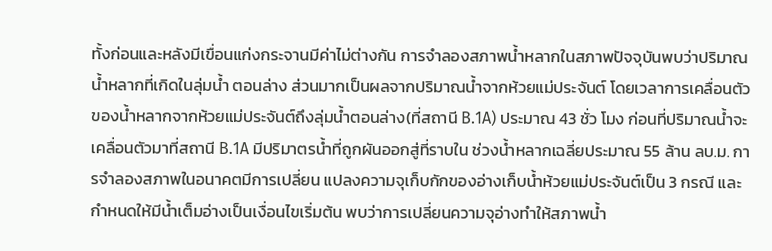ทั้งก่อนและหลังมีเขื่อนแก่งกระจานมีค่าไม่ต่างกัน การจำลองสภาพน้ำหลากในสภาพปัจจุบันพบว่าปริมาณน้ำหลากที่เกิดในลุ่มน้ำ ตอนล่าง ส่วนมากเป็นผลจากปริมาณน้ำจากห้วยแม่ประจันต์ โดยเวลาการเคลื่อนตัวของน้ำหลากจากห้วยแม่ประจันต์ถึงลุ่มน้ำตอนล่าง(ที่สถานี B.1A) ประมาณ 43 ชั่ว โมง ก่อนที่ปริมาณน้ำจะเคลื่อนตัวมาที่สถานี B.1A มีปริมาตรน้ำที่ถูกผันออกสู่ที่ราบใน ช่วงน้ำหลากเฉลี่ยประมาณ 55 ล้าน ลบ.ม. การจำลองสภาพในอนาคตมีการเปลี่ยน แปลงความจุเก็บกักของอ่างเก็บน้ำห้วยแม่ประจันต์เป็น 3 กรณี และกำหนดให้มีน้ำเต็มอ่างเป็นเงื่อนไขเริ่มต้น พบว่าการเปลี่ยนความจุอ่างทำให้สภาพน้ำ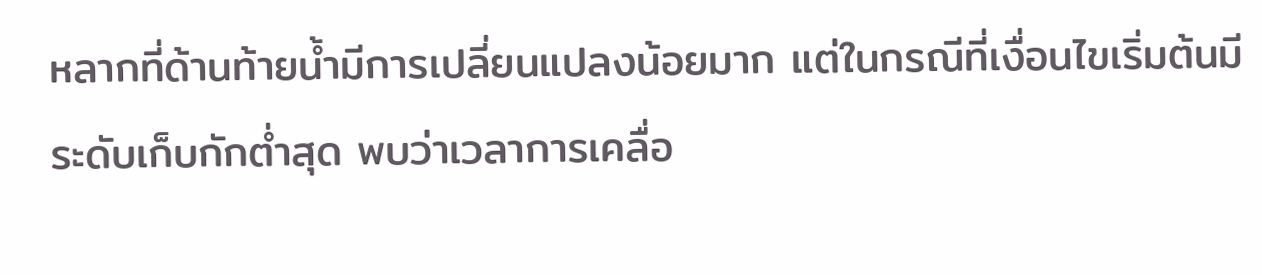หลากที่ด้านท้ายน้ำมีการเปลี่ยนแปลงน้อยมาก แต่ในกรณีที่เงื่อนไขเริ่มต้นมีระดับเก็บกักต่ำสุด พบว่าเวลาการเคลื่อ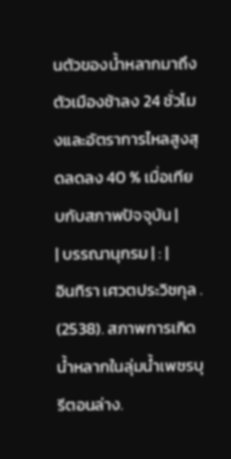นตัวของน้ำหลากมาถึงตัวเมืองช้าลง 24 ชั่วโมงและอัตราการไหลสูงสุดลดลง 40 % เมื่อเทียบกับสภาพปัจจุบัน |
| บรรณานุกรม | : |
อินทิรา เศวตประวิชกุล . (2538). สภาพการเกิดน้ำหลากในลุ่มน้ำเพชรบุรีตอนล่าง.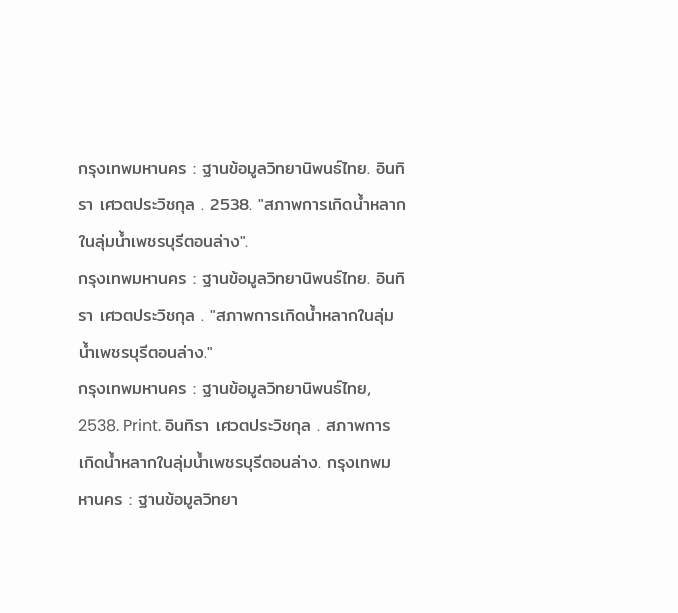กรุงเทพมหานคร : ฐานข้อมูลวิทยานิพนธ์ไทย. อินทิรา เศวตประวิชกุล . 2538. "สภาพการเกิดน้ำหลากในลุ่มน้ำเพชรบุรีตอนล่าง".
กรุงเทพมหานคร : ฐานข้อมูลวิทยานิพนธ์ไทย. อินทิรา เศวตประวิชกุล . "สภาพการเกิดน้ำหลากในลุ่มน้ำเพชรบุรีตอนล่าง."
กรุงเทพมหานคร : ฐานข้อมูลวิทยานิพนธ์ไทย, 2538. Print. อินทิรา เศวตประวิชกุล . สภาพการเกิดน้ำหลากในลุ่มน้ำเพชรบุรีตอนล่าง. กรุงเทพมหานคร : ฐานข้อมูลวิทยา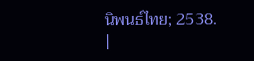นิพนธ์ไทย; 2538.
|